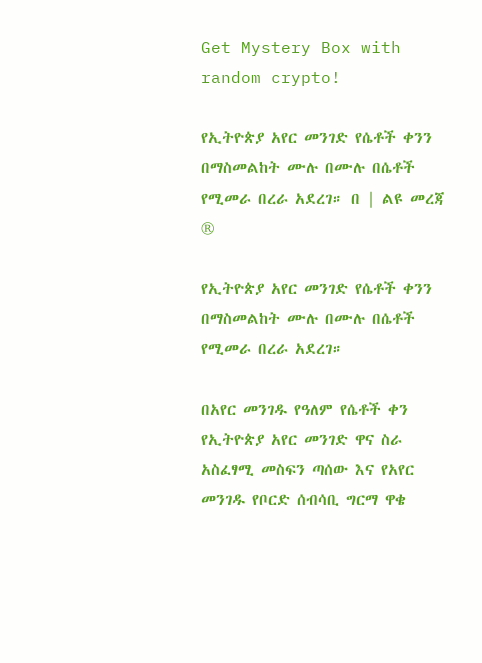Get Mystery Box with random crypto!

የኢትዮጵያ አየር መንገድ የሴቶች ቀንን በማስመልከት ሙሉ በሙሉ በሴቶች የሚመራ በረራ አደረገ። በ | ልዩ መረጃ ®

የኢትዮጵያ አየር መንገድ የሴቶች ቀንን በማስመልከት ሙሉ በሙሉ በሴቶች የሚመራ በረራ አደረገ።

በአየር መንገዱ የዓለም የሴቶች ቀን የኢትዮጵያ አየር መንገድ ዋና ስራ አስፈፃሚ መስፍን ጣሰው እና የአየር መንገዱ የቦርድ ሰብሳቢ ግርማ ዋቄ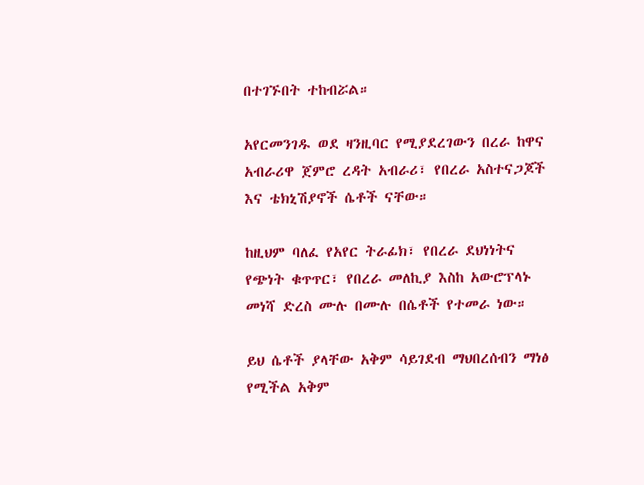በተገኙበት ተከብሯል።

አየርመንገዱ ወደ ዛንዚባር የሚያደረገውን በረራ ከዋና አብራሪዋ ጀምሮ ረዳት አብራሪ፣ የበረራ አስተናጋጆች እና ቴክኒሽያኖች ሴቶች ናቸው።

ከዚህም ባለፈ የአየር ትራፊክ፣ የበረራ ደህነነትና የጭነት ቁጥጥር፣ የበረራ መለኪያ እስከ አውሮፕላኑ መነሻ ድረስ ሙሉ በሙሉ በሴቶች የተመራ ነው።

ይህ ሴቶች ያላቸው አቅም ሳይገደብ ማህበረሰብን ማነፅ የሚችል አቅም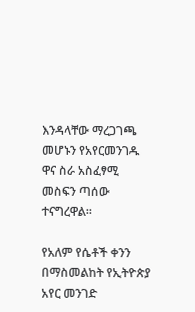እንዳላቸው ማረጋገጫ መሆኑን የአየርመንገዱ ዋና ስራ አስፈፃሚ መስፍን ጣሰው ተናግረዋል።

የአለም የሴቶች ቀንን በማስመልከት የኢትዮጵያ አየር መንገድ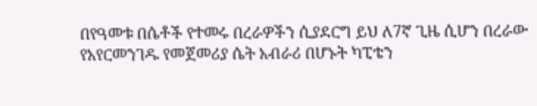በየዓመቱ በሴቶች የተመሩ በረራዎችን ሲያደርግ ይህ ለ7ኛ ጊዜ ሲሆን በረራው የአየርመንገዱ የመጀመሪያ ሴት አብራሪ በሆኑት ካፒቴን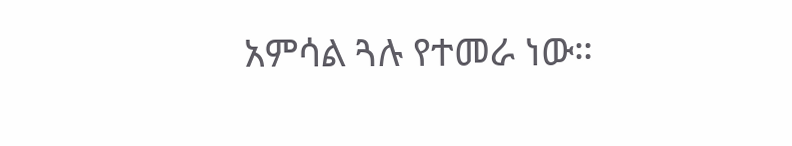አምሳል ጓሉ የተመራ ነው።